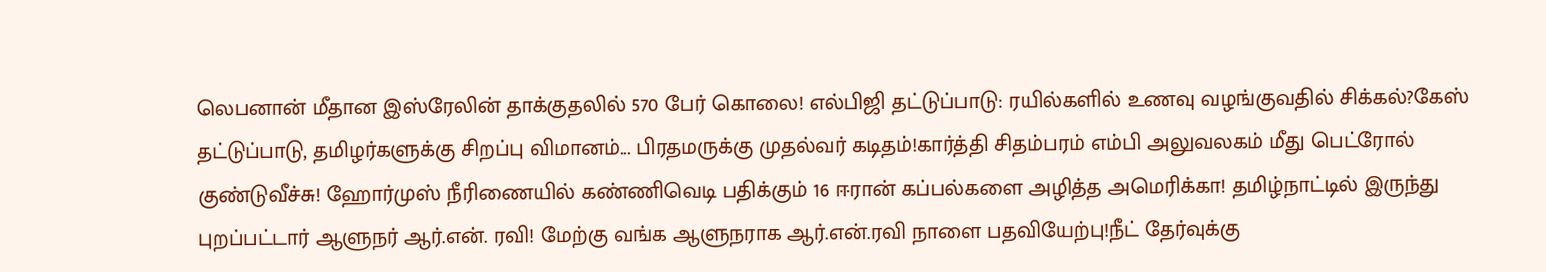லெபனான் மீதான இஸ்ரேலின் தாக்குதலில் 570 பேர் கொலை! எல்பிஜி தட்டுப்பாடு: ரயில்களில் உணவு வழங்குவதில் சிக்கல்?கேஸ் தட்டுப்பாடு, தமிழர்களுக்கு சிறப்பு விமானம்... பிரதமருக்கு முதல்வர் கடிதம்!கார்த்தி சிதம்பரம் எம்பி அலுவலகம் மீது பெட்ரோல் குண்டுவீச்சு! ஹோர்முஸ் நீரிணையில் கண்ணிவெடி பதிக்கும் 16 ஈரான் கப்பல்களை அழித்த அமெரிக்கா! தமிழ்நாட்டில் இருந்து புறப்பட்டார் ஆளுநர் ஆர்.என். ரவி! மேற்கு வங்க ஆளுநராக ஆர்.என்.ரவி நாளை பதவியேற்பு!நீட் தேர்வுக்கு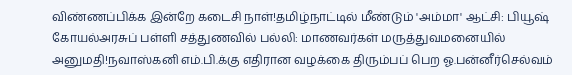விண்ணப்பிக்க இன்றே கடைசி நாள்!தமிழ்நாட்டில் மீண்டும் 'அம்மா' ஆட்சி: பியூஷ் கோயல்அரசுப் பள்ளி சத்துணவில் பல்லி: மாணவர்கள் மருத்துவமனையில் அனுமதி!நவாஸ்கனி எம்.பி.க்கு எதிரான வழக்கை திரும்பப் பெற ஓ.பன்னீர்செல்வம்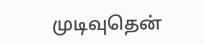முடிவுதென்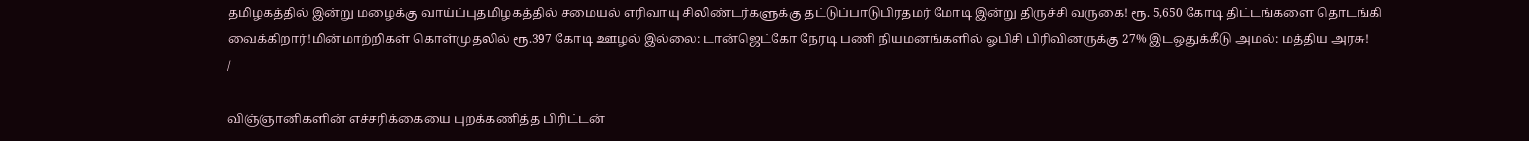தமிழகத்தில் இன்று மழைக்கு வாய்ப்புதமிழகத்தில் சமையல் எரிவாயு சிலிண்டர்களுக்கு தட்டுப்பாடுபிரதமர் மோடி இன்று திருச்சி வருகை! ரூ. 5,650 கோடி திட்டங்களை தொடங்கி வைக்கிறார்!மின்மாற்றிகள் கொள்முதலில் ரூ.397 கோடி ஊழல் இல்லை: டான்ஜெட்கோ நேரடி பணி நியமனங்களில் ஓபிசி பிரிவினருக்கு 27% இடஒதுக்கீடு அமல்: மத்திய அரசு!
/

விஞ்ஞானிகளின் எச்சரிக்கையை புறக்கணித்த பிரிட்டன்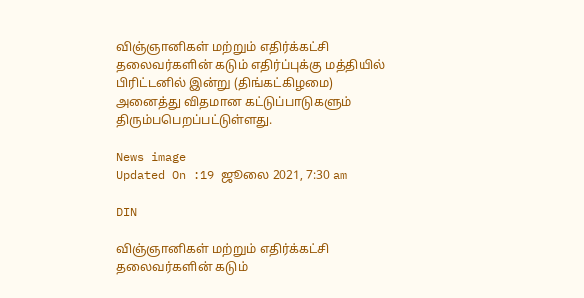விஞ்ஞானிகள் மற்றும் எதிர்க்கட்சி தலைவர்களின் கடும் எதிர்ப்புக்கு மத்தியில் பிரிட்டனில் இன்று (திங்கட்கிழமை) அனைத்து விதமான கட்டுப்பாடுகளும் திரும்பபெறப்பட்டுள்ளது.

News image
Updated On :19 ஜூலை 2021, 7:30 am

DIN

விஞ்ஞானிகள் மற்றும் எதிர்க்கட்சி தலைவர்களின் கடும்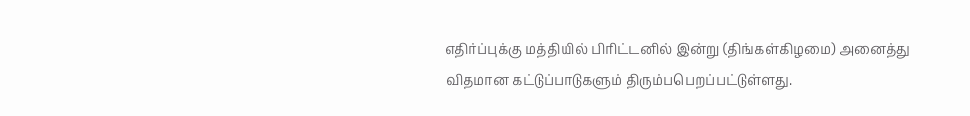எதிர்ப்புக்கு மத்தியில் பிரிட்டனில் இன்று (திங்கள்கிழமை) அனைத்து விதமான கட்டுப்பாடுகளும் திரும்பபெறப்பட்டுள்ளது.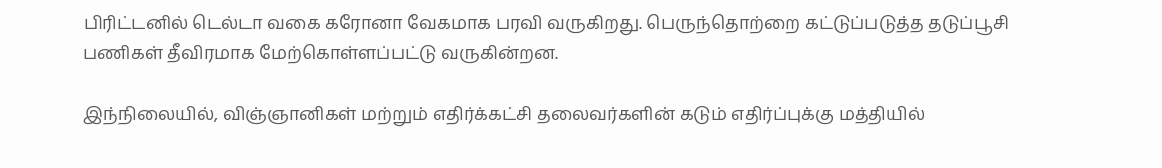பிரிட்டனில் டெல்டா வகை கரோனா வேகமாக பரவி வருகிறது. பெருந்தொற்றை கட்டுப்படுத்த தடுப்பூசி பணிகள் தீவிரமாக மேற்கொள்ளப்பட்டு வருகின்றன.

இந்நிலையில், விஞ்ஞானிகள் மற்றும் எதிர்க்கட்சி தலைவர்களின் கடும் எதிர்ப்புக்கு மத்தியில்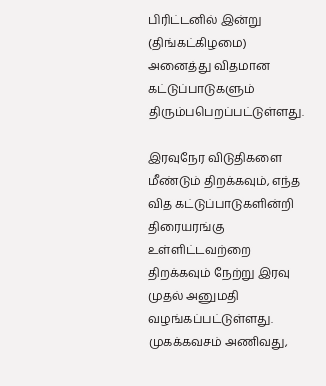பிரிட்டனில் இன்று (திங்கட்கிழமை) அனைத்து விதமான கட்டுப்பாடுகளும் திரும்பபெறப்பட்டுள்ளது.

இரவுநேர விடுதிகளை மீண்டும் திறக்கவும், எந்த வித கட்டுப்பாடுகளின்றி திரையரங்கு உள்ளிட்டவற்றை திறக்கவும் நேற்று இரவு முதல் அனுமதி வழங்கப்பட்டுள்ளது. முகக்கவசம் அணிவது,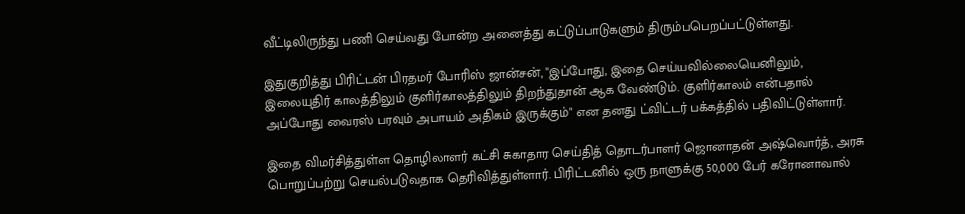வீட்டிலிருந்து பணி செய்வது போன்ற அனைத்து கட்டுப்பாடுகளும் திரும்பபெறப்பட்டுள்ளது.

இதுகுறித்து பிரிட்டன் பிரதமர் போரிஸ் ஜான்சன், "இப்போது, இதை செய்யவில்லையெனிலும், இலையுதிர் காலத்திலும் குளிர்காலத்திலும் திறந்துதான் ஆக வேண்டும். குளிர்காலம் என்பதால் அப்போது வைரஸ் பரவும் அபாயம் அதிகம் இருக்கும்" என தனது ட்விட்டர் பக்கத்தில் பதிவிட்டுள்ளார்.

இதை விமர்சித்துள்ள தொழிலாளர் கட்சி சுகாதார செய்தித் தொடர்பாளர் ஜொனாதன் அஷ்வொர்த், அரசு பொறுப்பற்று செயல்படுவதாக தெரிவித்துள்ளார். பிரிட்டனில் ஒரு நாளுக்கு 50,000 பேர் கரோனாவால்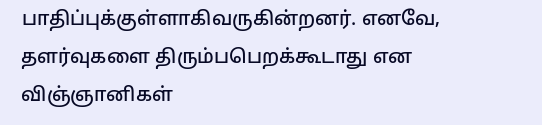பாதிப்புக்குள்ளாகிவருகின்றனர். எனவே, தளர்வுகளை திரும்பபெறக்கூடாது என விஞ்ஞானிகள்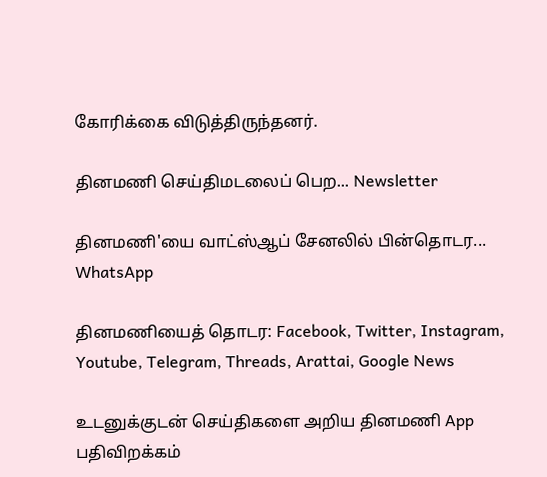கோரிக்கை விடுத்திருந்தனர்.

தினமணி செய்திமடலைப் பெற... Newsletter

தினமணி'யை வாட்ஸ்ஆப் சேனலில் பின்தொடர... WhatsApp

தினமணியைத் தொடர: Facebook, Twitter, Instagram, Youtube, Telegram, Threads, Arattai, Google News

உடனுக்குடன் செய்திகளை அறிய தினமணி App பதிவிறக்கம்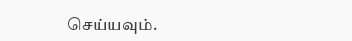செய்யவும்.